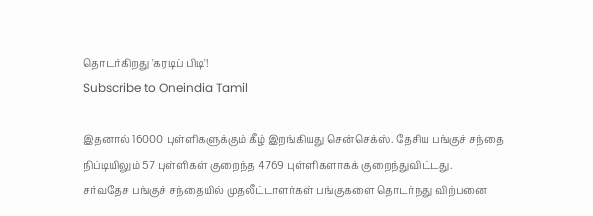தொடர்கிறது 'கரடிப் பிடி'!
Subscribe to Oneindia Tamil

இதனால் 16000 புள்ளிகளுக்கும் கீழ் இறங்கியது சென்செக்ஸ். தேசிய பங்குச் சந்தை நிப்டியிலும் 57 புள்ளிகள் குறைந்த 4769 புள்ளிகளாகக் குறைந்துவிட்டது.
சர்வதேச பங்குச் சந்தையில் முதலீட்டாளர்கள் பங்குகளை தொடர்நது விற்பனை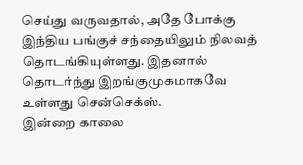செய்து வருவதால், அதே போக்கு இந்திய பங்குச் சந்தையிலும் நிலவத் தொடங்கியுள்ளது. இதனால் தொடர்ந்து இறங்குமுகமாகவே உள்ளது சென்செக்ஸ்.
இன்றை காலை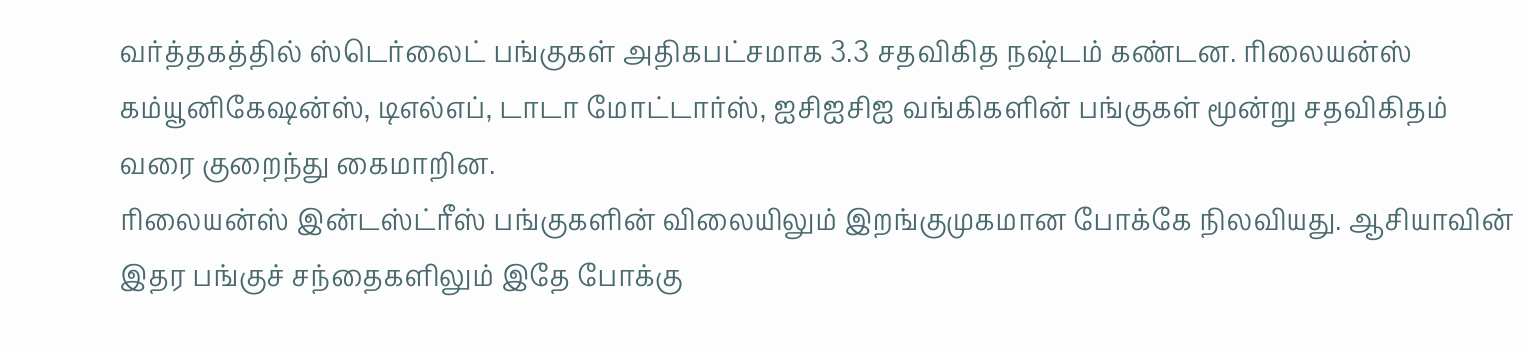வர்த்தகத்தில் ஸ்டெர்லைட் பங்குகள் அதிகபட்சமாக 3.3 சதவிகித நஷ்டம் கண்டன. ரிலையன்ஸ் கம்யூனிகேஷன்ஸ், டிஎல்எப், டாடா மோட்டார்ஸ், ஐசிஐசிஐ வங்கிகளின் பங்குகள் மூன்று சதவிகிதம் வரை குறைந்து கைமாறின.
ரிலையன்ஸ் இன்டஸ்ட்ரீஸ் பங்குகளின் விலையிலும் இறங்குமுகமான போக்கே நிலவியது. ஆசியாவின் இதர பங்குச் சந்தைகளிலும் இதே போக்கு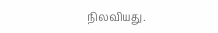நிலவியது.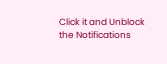Click it and Unblock the Notifications